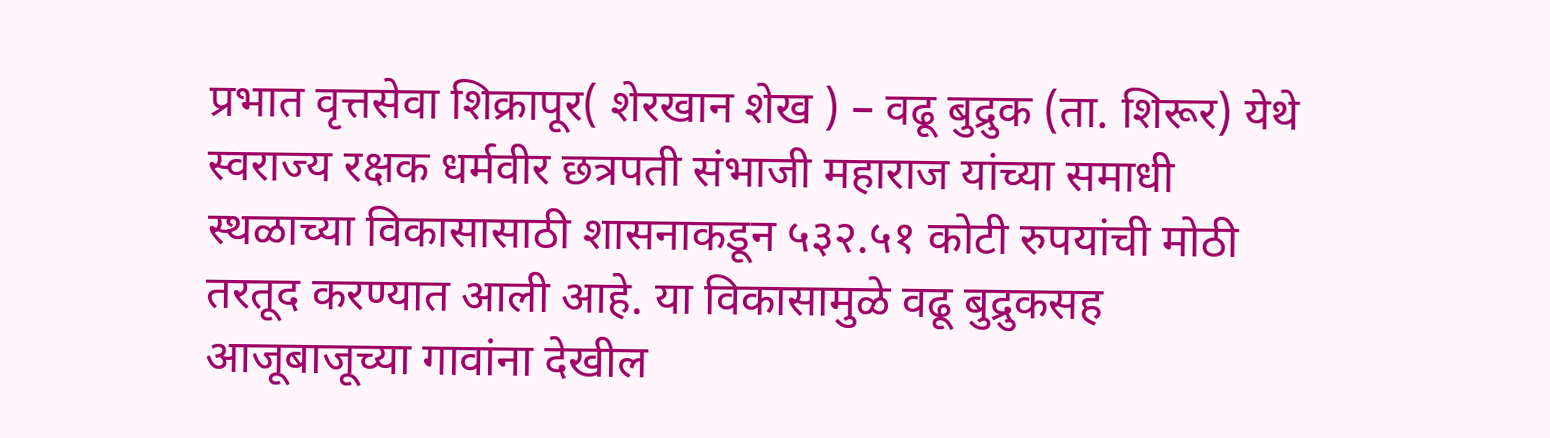प्रभात वृत्तसेवा शिक्रापूर( शेरखान शेख ) – वढू बुद्रुक (ता. शिरूर) येथे स्वराज्य रक्षक धर्मवीर छत्रपती संभाजी महाराज यांच्या समाधी स्थळाच्या विकासासाठी शासनाकडून ५३२.५१ कोटी रुपयांची मोठी तरतूद करण्यात आली आहे. या विकासामुळे वढू बुद्रुकसह आजूबाजूच्या गावांना देखील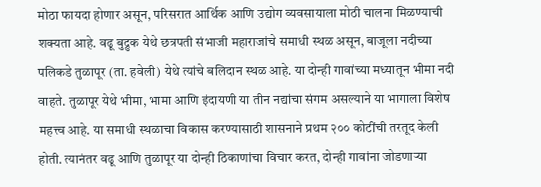मोठा फायदा होणार असून, परिसरात आर्थिक आणि उद्योग व्यवसायाला मोठी चालना मिळण्याची शक्यता आहे. वढू बुद्रुक येथे छत्रपती संभाजी महाराजांचे समाधी स्थळ असून, बाजूला नदीच्या पलिकडे तुळापूर (ता. हवेली) येथे त्यांचे बलिदान स्थळ आहे. या दोन्ही गावांच्या मध्यातून भीमा नदी वाहते. तुळापूर येथे भीमा, भामा आणि इंदायणी या तीन नद्यांचा संगम असल्याने या भागाला विशेष महत्त्व आहे. या समाधी स्थळाचा विकास करण्यासाठी शासनाने प्रथम २०० कोटींची तरतूद केली होती. त्यानंतर वढू आणि तुळापूर या दोन्ही ठिकाणांचा विचार करत, दोन्ही गावांना जोडणाऱ्या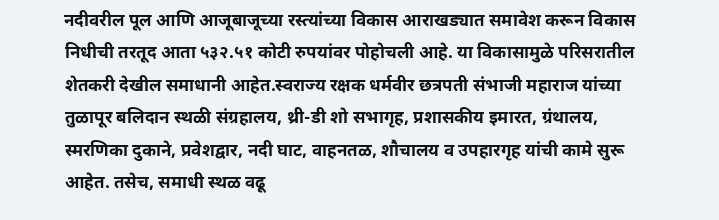नदीवरील पूल आणि आजूबाजूच्या रस्त्यांच्या विकास आराखड्यात समावेश करून विकास निधीची तरतूद आता ५३२.५१ कोटी रुपयांवर पोहोचली आहे. या विकासामुळे परिसरातील शेतकरी देखील समाधानी आहेत.स्वराज्य रक्षक धर्मवीर छत्रपती संभाजी महाराज यांच्या तुळापूर बलिदान स्थळी संग्रहालय, थ्री-डी शो सभागृह, प्रशासकीय इमारत, ग्रंथालय, स्मरणिका दुकाने, प्रवेशद्वार, नदी घाट, वाहनतळ, शौचालय व उपहारगृह यांची कामे सुरू आहेत. तसेच, समाधी स्थळ वढू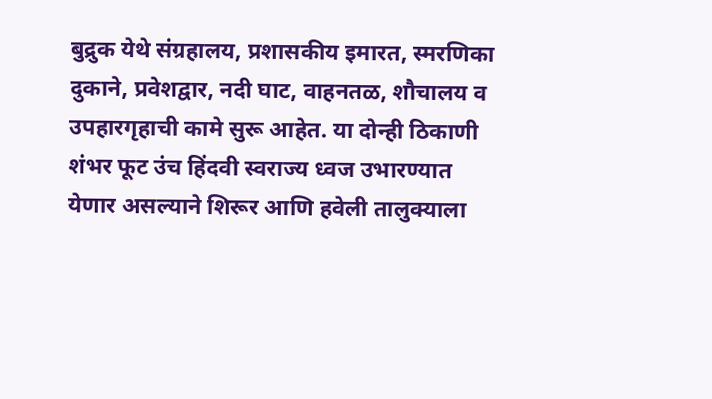बुद्रुक येथे संग्रहालय, प्रशासकीय इमारत, स्मरणिका दुकाने, प्रवेशद्वार, नदी घाट, वाहनतळ, शौचालय व उपहारगृहाची कामे सुरू आहेत. या दोन्ही ठिकाणी शंभर फूट उंच हिंदवी स्वराज्य ध्वज उभारण्यात येणार असल्याने शिरूर आणि हवेली तालुक्याला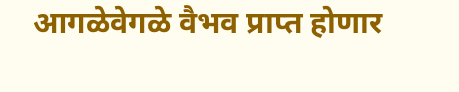आगळेवेगळे वैभव प्राप्त होणार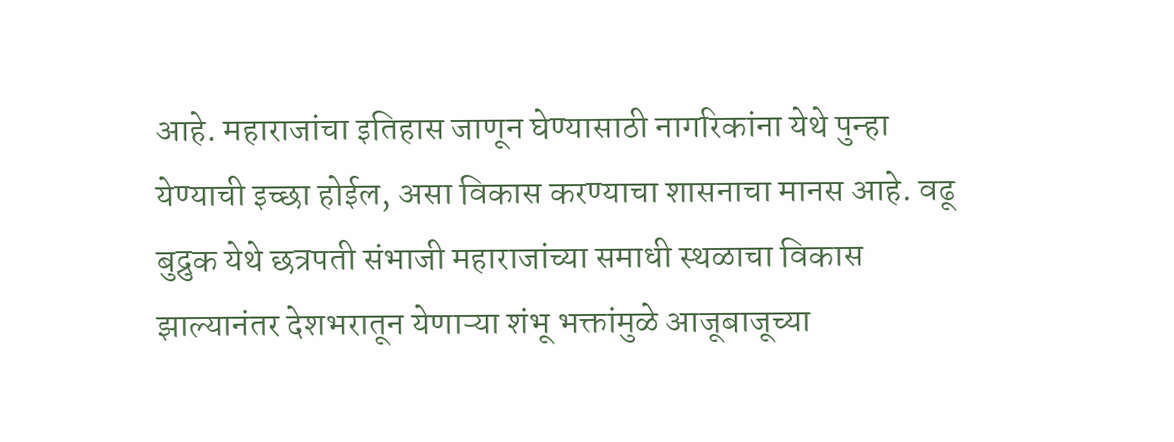आहे. महाराजांचा इतिहास जाणून घेण्यासाठी नागरिकांना येथे पुन्हा येण्याची इच्छा होईल, असा विकास करण्याचा शासनाचा मानस आहे. वढू बुद्रुक येथे छत्रपती संभाजी महाराजांच्या समाधी स्थळाचा विकास झाल्यानंतर देशभरातून येणाऱ्या शंभू भक्तांमुळे आजूबाजूच्या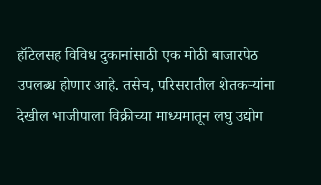हॉटेलसह विविध दुकानांसाठी एक मोठी बाजारपेठ उपलब्ध होणार आहे. तसेच, परिसरातील शेतकऱ्यांना देखील भाजीपाला विक्रीच्या माध्यमातून लघु उद्योग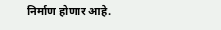निर्माण होणार आहे.